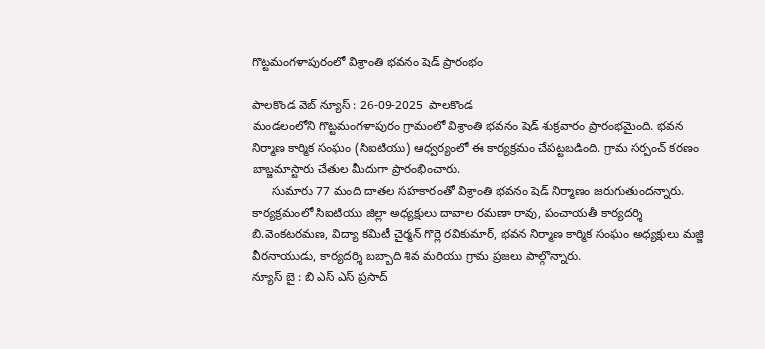గొట్టమంగళాపురంలో విశ్రాంతి భవనం షెడ్ ప్రారంభం

పాలకొండ వెబ్ న్యూస్ : 26-09-2025  పాలకొండ
మండలంలోని గొట్టమంగళాపురం గ్రామంలో విశ్రాంతి భవనం షెడ్ శుక్రవారం ప్రారంభమైంది. భవన నిర్మాణ కార్మిక సంఘం (సిఐటియు) ఆధ్వర్యంలో ఈ కార్యక్రమం చేపట్టబడింది. గ్రామ సర్పంచ్ కరణం బాబ్జమాస్టారు చేతుల మీదుగా ప్రారంభించారు.
      సుమారు 77 మంది దాతల సహకారంతో విశ్రాంతి భవనం షెడ్ నిర్మాణం జరుగుతుందన్నారు. కార్యక్రమంలో సిఐటియు జిల్లా అధ్యక్షులు దావాల రమణా రావు, పంచాయతీ కార్యదర్శి బి.వెంకటరమణ, విద్యా కమిటీ చైర్మన్ గొర్లె రవికుమార్, భవన నిర్మాణ కార్మిక సంఘం అధ్యక్షులు మజ్జి వీరనాయుడు, కార్యదర్శి బబ్బాది శివ మరియు గ్రామ ప్రజలు పాల్గొన్నారు.
న్యూస్ బై : బి ఎస్ ఎస్ ప్రసాద్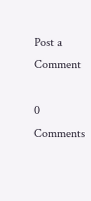Post a Comment

0 Comments